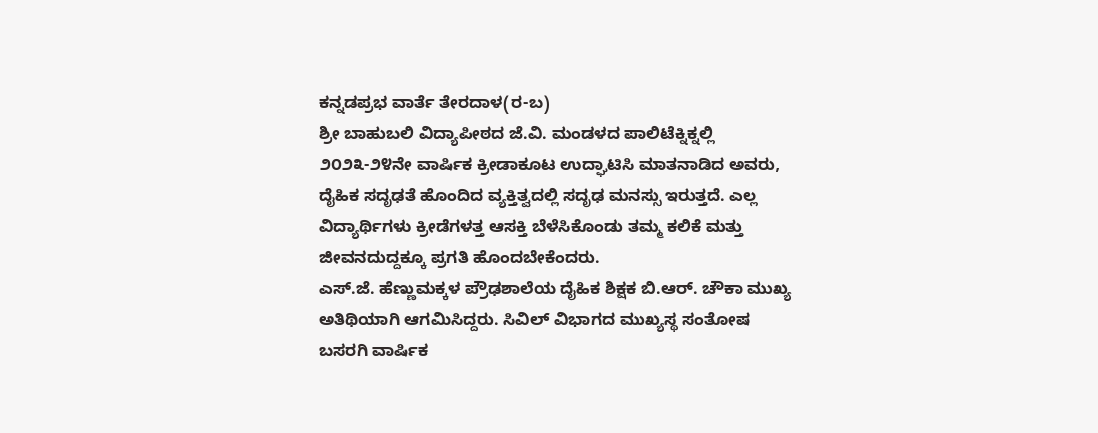ಕನ್ನಡಪ್ರಭ ವಾರ್ತೆ ತೇರದಾಳ(ರ-ಬ)
ಶ್ರೀ ಬಾಹುಬಲಿ ವಿದ್ಯಾಪೀಠದ ಜೆ.ವಿ. ಮಂಡಳದ ಪಾಲಿಟೆಕ್ನಿಕ್ನಲ್ಲಿ ೨೦೨೩-೨೪ನೇ ವಾರ್ಷಿಕ ಕ್ರೀಡಾಕೂಟ ಉದ್ಘಾಟಿಸಿ ಮಾತನಾಡಿದ ಅವರು, ದೈಹಿಕ ಸದೃಢತೆ ಹೊಂದಿದ ವ್ಯಕ್ತಿತ್ವದಲ್ಲಿ ಸದೃಢ ಮನಸ್ಸು ಇರುತ್ತದೆ. ಎಲ್ಲ ವಿದ್ಯಾರ್ಥಿಗಳು ಕ್ರೀಡೆಗಳತ್ತ ಆಸಕ್ತಿ ಬೆಳೆಸಿಕೊಂಡು ತಮ್ಮ ಕಲಿಕೆ ಮತ್ತು ಜೀವನದುದ್ದಕ್ಕೂ ಪ್ರಗತಿ ಹೊಂದಬೇಕೆಂದರು.
ಎಸ್.ಜೆ. ಹೆಣ್ಣುಮಕ್ಕಳ ಪ್ರೌಢಶಾಲೆಯ ದೈಹಿಕ ಶಿಕ್ಷಕ ಬಿ.ಆರ್. ಚೌಕಾ ಮುಖ್ಯ ಅತಿಥಿಯಾಗಿ ಆಗಮಿಸಿದ್ದರು. ಸಿವಿಲ್ ವಿಭಾಗದ ಮುಖ್ಯಸ್ಥ ಸಂತೋಷ ಬಸರಗಿ ವಾರ್ಷಿಕ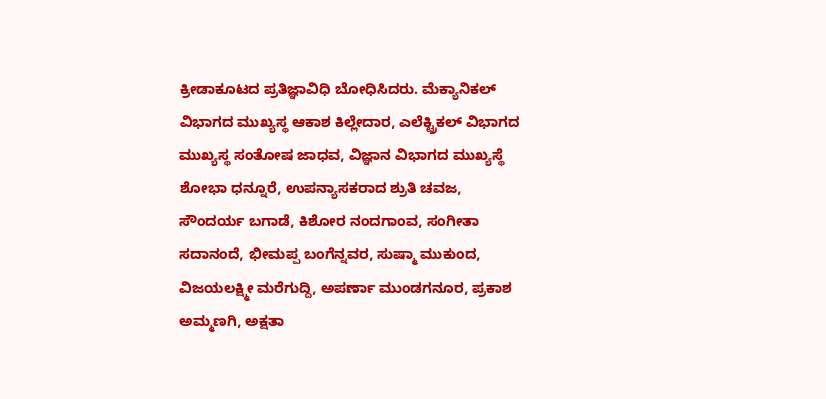ಕ್ರೀಡಾಕೂಟದ ಪ್ರತಿಜ್ಞಾವಿಧಿ ಬೋಧಿಸಿದರು. ಮೆಕ್ಯಾನಿಕಲ್ ವಿಭಾಗದ ಮುಖ್ಯಸ್ಥ ಆಕಾಶ ಕಿಲ್ಲೇದಾರ, ಎಲೆಕ್ಟ್ರಿಕಲ್ ವಿಭಾಗದ ಮುಖ್ಯಸ್ಥ ಸಂತೋಷ ಜಾಧವ, ವಿಜ್ಞಾನ ವಿಭಾಗದ ಮುಖ್ಯಸ್ಥೆ ಶೋಭಾ ಧನ್ನೂರೆ, ಉಪನ್ಯಾಸಕರಾದ ಶ್ರುತಿ ಚವಜ, ಸೌಂದರ್ಯ ಬಗಾಡೆ, ಕಿಶೋರ ನಂದಗಾಂವ, ಸಂಗೀತಾ ಸದಾನಂದೆ, ಭೀಮಪ್ಪ ಬಂಗೆನ್ನವರ, ಸುಷ್ಮಾ ಮುಕುಂದ, ವಿಜಯಲಕ್ಷ್ಮೀ ಮರೆಗುದ್ದಿ, ಅಪರ್ಣಾ ಮುಂಡಗನೂರ, ಪ್ರಕಾಶ ಅಮ್ಮಣಗಿ, ಅಕ್ಷತಾ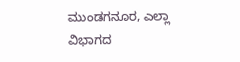ಮುಂಡಗನೂರ, ಎಲ್ಲಾ ವಿಭಾಗದ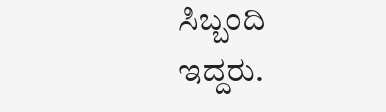ಸಿಬ್ಬಂದಿ ಇದ್ದರು.